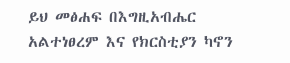ይህ መፅሐፍ በእግዚአብሔር አልተነፀረም እና የክርስቲያን ካኖን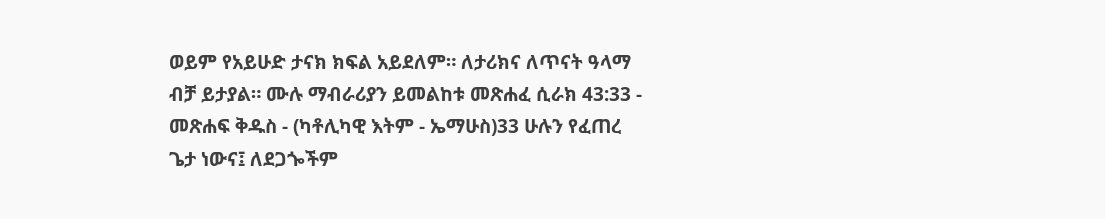ወይም የአይሁድ ታናክ ክፍል አይደለም። ለታሪክና ለጥናት ዓላማ ብቻ ይታያል። ሙሉ ማብራሪያን ይመልከቱ መጽሐፈ ሲራክ 43:33 - መጽሐፍ ቅዱስ - (ካቶሊካዊ እትም - ኤማሁስ)33 ሁሉን የፈጠረ ጌታ ነውና፤ ለደጋጐችም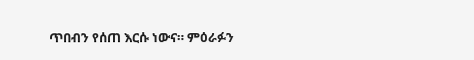ጥበብን የሰጠ እርሱ ነውና። ምዕራፉን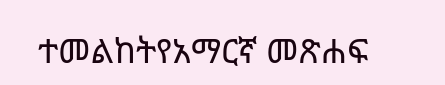ተመልከትየአማርኛ መጽሐፍ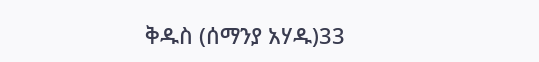ቅዱስ (ሰማንያ አሃዱ)33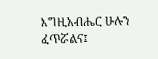እግዚአብሔር ሁሉን ፈጥሯልና፤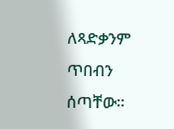ለጻድቃንም ጥበብን ሰጣቸው።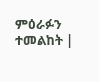ምዕራፉን ተመልከት |